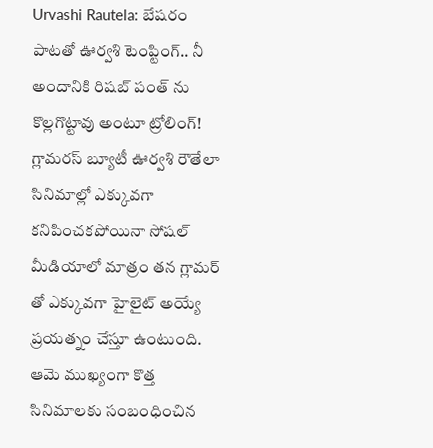Urvashi Rautela: బేషరం పాటతో ఊర్వశి టెంప్టింగ్.. నీ అందానికి రిషబ్ పంత్ ను కొల్లగొట్టావు అంటూ ట్రోలింగ్!
గ్లామరస్ బ్యూటీ ఊర్వశి రౌతేలా సినిమాల్లో ఎక్కువగా కనిపించకపోయినా సోషల్ మీడియాలో మాత్రం తన గ్లామర్ తో ఎక్కువగా హైలైట్ అయ్యే ప్రయత్నం చేస్తూ ఉంటుంది. ఆమె ముఖ్యంగా కొత్త సినిమాలకు సంబంధించిన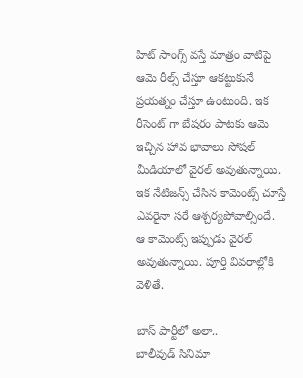హిట్ సాంగ్స్ వస్తే మాత్రం వాటిపై ఆమె రీల్స్ చేస్తూ ఆకట్టుకునే ప్రయత్నం చేస్తూ ఉంటుంది. ఇక రీసెంట్ గా బేషరం పాటకు ఆమె ఇచ్చిన హావ భావాలు సోషల్ మీడియాలో వైరల్ అవుతున్నాయి. ఇక నేటిజన్స్ చేసిన కామెంట్స్ చూస్తే ఎవరైనా సరే ఆశ్చర్యపోవాల్సిందే. ఆ కామెంట్స్ ఇప్పుడు వైరల్ అవుతున్నాయి. పూర్తి వివరాల్లోకి వెళితే.

బాస్ పార్టీలో అలా..
బాలీవుడ్ సినిమా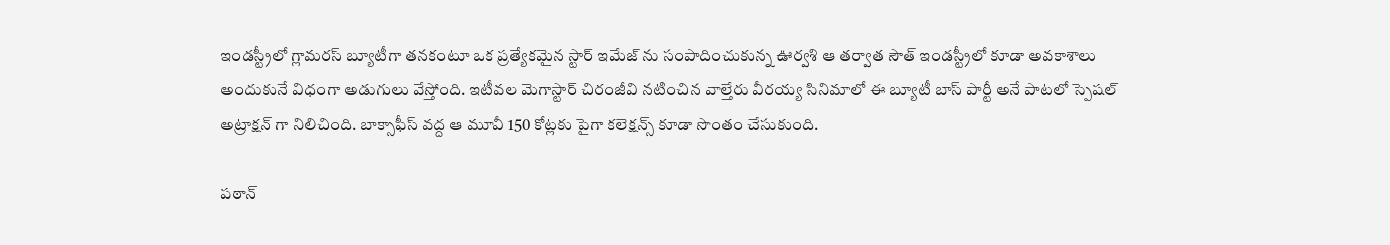ఇండస్ట్రీలో గ్లామరస్ బ్యూటీగా తనకంటూ ఒక ప్రత్యేకమైన స్టార్ ఇమేజ్ ను సంపాదించుకున్న ఊర్వశి ఆ తర్వాత సౌత్ ఇండస్ట్రీలో కూడా అవకాశాలు అందుకునే విధంగా అడుగులు వేస్తోంది. ఇటీవల మెగాస్టార్ చిరంజీవి నటించిన వాల్తేరు వీరయ్య సినిమాలో ఈ బ్యూటీ బాస్ పార్టీ అనే పాటలో స్పెషల్ అట్రాక్షన్ గా నిలిచింది. బాక్సాఫీస్ వద్ద ఆ మూవీ 150 కోట్లకు పైగా కలెక్షన్స్ కూడా సొంతం చేసుకుంది.

పఠాన్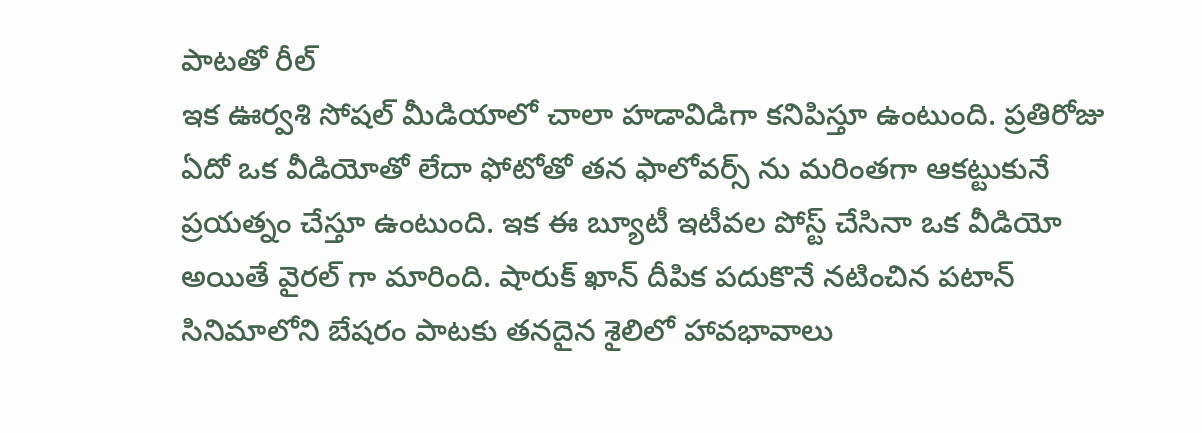పాటతో రీల్
ఇక ఊర్వశి సోషల్ మీడియాలో చాలా హడావిడిగా కనిపిస్తూ ఉంటుంది. ప్రతిరోజు ఏదో ఒక వీడియోతో లేదా ఫోటోతో తన ఫాలోవర్స్ ను మరింతగా ఆకట్టుకునే ప్రయత్నం చేస్తూ ఉంటుంది. ఇక ఈ బ్యూటీ ఇటీవల పోస్ట్ చేసినా ఒక వీడియో అయితే వైరల్ గా మారింది. షారుక్ ఖాన్ దీపిక పదుకొనే నటించిన పటాన్ సినిమాలోని బేషరం పాటకు తనదైన శైలిలో హావభావాలు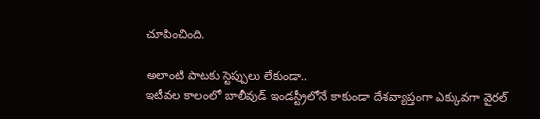చూపించింది.

అలాంటి పాటకు స్టెప్పులు లేకుండా..
ఇటీవల కాలంలో బాలీవుడ్ ఇండస్ట్రీలోనే కాకుండా దేశవ్యాప్తంగా ఎక్కువగా వైరల్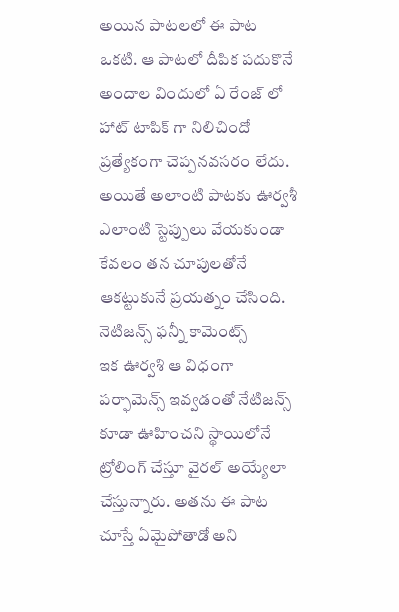అయిన పాటలలో ఈ పాట ఒకటి. ఆ పాటలో దీపిక పదుకొనే అందాల విందులో ఏ రేంజ్ లో హాట్ టాపిక్ గా నిలిచిందో ప్రత్యేకంగా చెప్పనవసరం లేదు. అయితే అలాంటి పాటకు ఊర్వశీ ఎలాంటి స్టెప్పులు వేయకుండా కేవలం తన చూపులతోనే ఆకట్టుకునే ప్రయత్నం చేసింది.
నెటిజన్స్ ఫన్నీ కామెంట్స్
ఇక ఊర్వశి ఆ విధంగా పర్ఫామెన్స్ ఇవ్వడంతో నేటిజన్స్ కూడా ఊహించని స్థాయిలోనే ట్రోలింగ్ చేస్తూ వైరల్ అయ్యేలా చేస్తున్నారు. అతను ఈ పాట చూస్తే ఏమైపోతాడో అని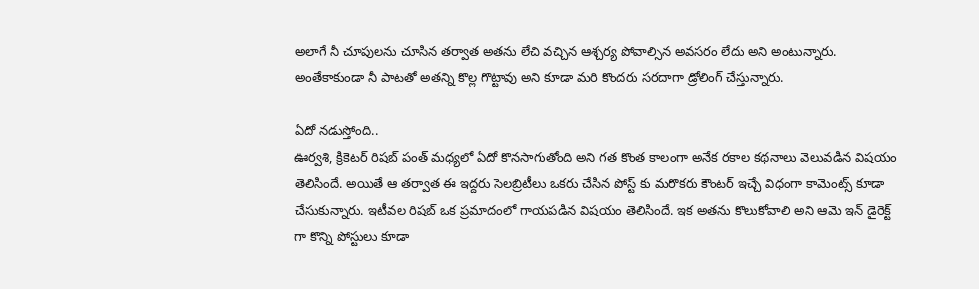అలాగే నీ చూపులను చూసిన తర్వాత అతను లేచి వచ్చిన ఆశ్చర్య పోవాల్సిన అవసరం లేదు అని అంటున్నారు. అంతేకాకుండా నీ పాటతో అతన్ని కొల్ల గొట్టావు అని కూడా మరి కొందరు సరదాగా డ్రోలింగ్ చేస్తున్నారు.

ఏదో నడుస్తోంది..
ఊర్వశి, క్రికెటర్ రిషబ్ పంత్ మధ్యలో ఏదో కొనసాగుతోంది అని గత కొంత కాలంగా అనేక రకాల కథనాలు వెలువడిన విషయం తెలిసిందే. అయితే ఆ తర్వాత ఈ ఇద్దరు సెలబ్రిటీలు ఒకరు చేసిన పోస్ట్ కు మరొకరు కౌంటర్ ఇచ్చే విధంగా కామెంట్స్ కూడా చేసుకున్నారు. ఇటీవల రిషబ్ ఒక ప్రమాదంలో గాయపడిన విషయం తెలిసిందే. ఇక అతను కొలుకోవాలి అని ఆమె ఇన్ డైరెక్ట్ గా కొన్ని పోస్టులు కూడా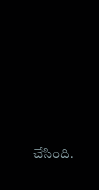చేసింది.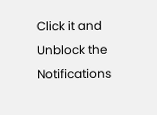Click it and Unblock the Notifications